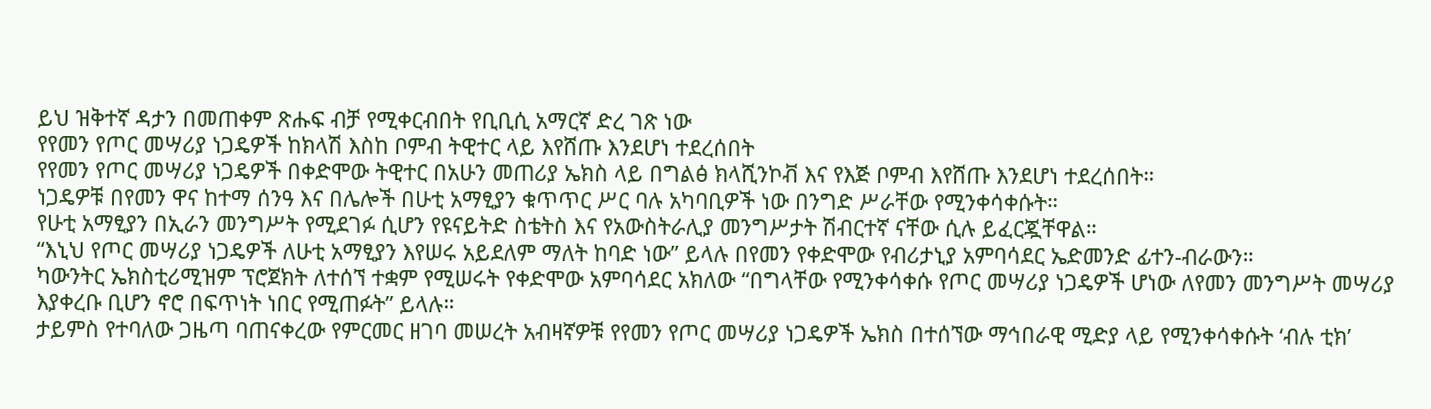ይህ ዝቅተኛ ዳታን በመጠቀም ጽሑፍ ብቻ የሚቀርብበት የቢቢሲ አማርኛ ድረ ገጽ ነው
የየመን የጦር መሣሪያ ነጋዴዎች ከክላሽ እስከ ቦምብ ትዊተር ላይ እየሸጡ እንደሆነ ተደረሰበት
የየመን የጦር መሣሪያ ነጋዴዎች በቀድሞው ትዊተር በአሁን መጠሪያ ኤክስ ላይ በግልፅ ክላሺንኮቭ እና የእጅ ቦምብ እየሸጡ እንደሆነ ተደረሰበት።
ነጋዴዎቹ በየመን ዋና ከተማ ሰንዓ እና በሌሎች በሁቲ አማፂያን ቁጥጥር ሥር ባሉ አካባቢዎች ነው በንግድ ሥራቸው የሚንቀሳቀሱት።
የሁቲ አማፂያን በኢራን መንግሥት የሚደገፉ ሲሆን የዩናይትድ ስቴትስ እና የአውስትራሊያ መንግሥታት ሽብርተኛ ናቸው ሲሉ ይፈርጇቸዋል።
“እኒህ የጦር መሣሪያ ነጋዴዎች ለሁቲ አማፂያን እየሠሩ አይደለም ማለት ከባድ ነው” ይላሉ በየመን የቀድሞው የብሪታኒያ አምባሳደር ኤድመንድ ፊተን-ብራውን።
ካውንትር ኤክስቲሪሚዝም ፕሮጀክት ለተሰኘ ተቋም የሚሠሩት የቀድሞው አምባሳደር አክለው “በግላቸው የሚንቀሳቀሱ የጦር መሣሪያ ነጋዴዎች ሆነው ለየመን መንግሥት መሣሪያ እያቀረቡ ቢሆን ኖሮ በፍጥነት ነበር የሚጠፉት” ይላሉ።
ታይምስ የተባለው ጋዜጣ ባጠናቀረው የምርመር ዘገባ መሠረት አብዛኛዎቹ የየመን የጦር መሣሪያ ነጋዴዎች ኤክስ በተሰኘው ማኅበራዊ ሚድያ ላይ የሚንቀሳቀሱት ‘ብሉ ቲክ’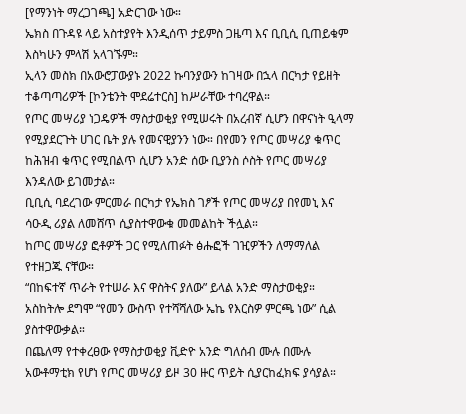[የማንነት ማረጋገጫ] አድርገው ነው።
ኤክስ በጉዳዩ ላይ አስተያየት እንዲሰጥ ታይምስ ጋዜጣ እና ቢቢሲ ቢጠይቁም እስካሁን ምላሽ አላገኙም።
ኢላን መስክ በአውሮፓውያኑ 2022 ኩባንያውን ከገዛው በኋላ በርካታ የይዘት ተቆጣጣሪዎች [ኮንቴንት ሞደሬተርስ] ከሥራቸው ተባረዋል።
የጦር መሣሪያ ነጋዴዎች ማስታወቂያ የሚሠሩት በአረብኛ ሲሆን በዋናነት ዒላማ የሚያደርጉት ሀገር ቤት ያሉ የመናዊያንን ነው። በየመን የጦር መሣሪያ ቁጥር ከሕዝብ ቁጥር የሚበልጥ ሲሆን አንድ ሰው ቢያንስ ሶስት የጦር መሣሪያ እንዳለው ይገመታል።
ቢቢሲ ባደረገው ምርመራ በርካታ የኤክስ ገፆች የጦር መሣሪያ በየመኒ እና ሳዑዲ ሪያል ለመሸጥ ሲያስተዋውቁ መመልከት ችሏል።
ከጦር መሣሪያ ፎቶዎች ጋር የሚለጠፉት ፅሑፎች ገዢዎችን ለማማለል የተዘጋጁ ናቸው።
“በከፍተኛ ጥራት የተሠራ እና ዋስትና ያለው” ይላል አንድ ማስታወቂያ። አስከትሎ ደግሞ “የመን ውስጥ የተሻሻለው ኤኬ የእርስዎ ምርጫ ነው” ሲል ያስተዋውቃል።
በጨለማ የተቀረፀው የማስታወቂያ ቪድዮ አንድ ግለሰብ ሙሉ በሙሉ አውቶማቲክ የሆነ የጦር መሣሪያ ይዞ 30 ዙር ጥይት ሲያርከፈክፍ ያሳያል።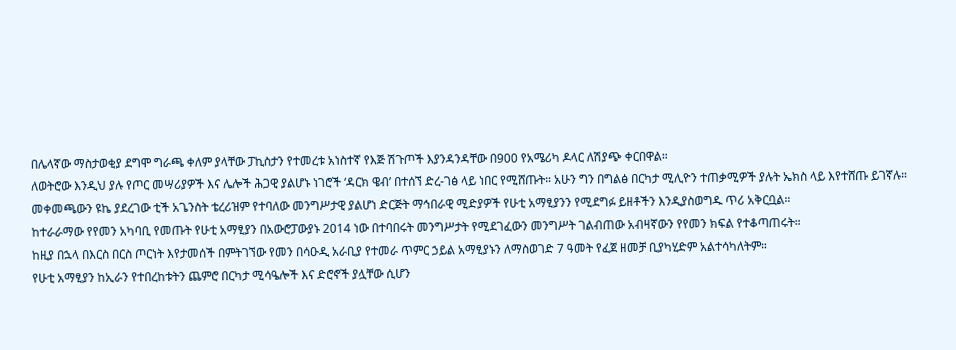በሌላኛው ማስታወቂያ ደግሞ ግራጫ ቀለም ያላቸው ፓኪስታን የተመረቱ አነስተኛ የእጅ ሽጉጦች እያንዳንዳቸው በ900 የአሜሪካ ዶላር ለሽያጭ ቀርበዋል።
ለወትሮው እንዲህ ያሉ የጦር መሣሪያዎች እና ሌሎች ሕጋዊ ያልሆኑ ነገሮች ‘ዳርክ ዌብ’ በተሰኘ ድረ-ገፅ ላይ ነበር የሚሸጡት። አሁን ግን በግልፅ በርካታ ሚሊዮን ተጠቃሚዎች ያሉት ኤክስ ላይ እየተሸጡ ይገኛሉ።
መቀመጫውን ዩኬ ያደረገው ቲች አጌንስት ቴረሪዝም የተባለው መንግሥታዊ ያልሆነ ድርጅት ማኅበራዊ ሚድያዎች የሁቲ አማፂያንን የሚደግፉ ይዘቶችን እንዲያስወግዱ ጥሪ አቅርቧል።
ከተራራማው የየመን አካባቢ የመጡት የሁቲ አማፂያን በአውሮፓውያኑ 2014 ነው በተባበሩት መንግሥታት የሚደገፈውን መንግሥት ገልብጠው አብዛኛውን የየመን ክፍል የተቆጣጠሩት።
ከዚያ በኋላ በእርስ በርስ ጦርነት እየታመሰች በምትገኘው የመን በሳዑዲ አራቢያ የተመራ ጥምር ኃይል አማፂያኑን ለማስወገድ 7 ዓመት የፈጀ ዘመቻ ቢያካሂድም አልተሳካለትም።
የሁቲ አማፂያን ከኢራን የተበረከቱትን ጨምሮ በርካታ ሚሳዔሎች እና ድሮኖች ያሏቸው ሲሆን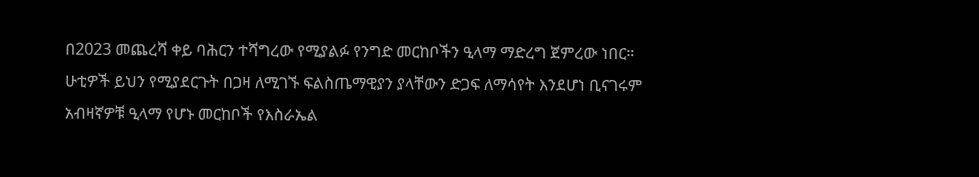በ2023 መጨረሻ ቀይ ባሕርን ተሻግረው የሚያልፉ የንግድ መርከቦችን ዒላማ ማድረግ ጀምረው ነበር።
ሁቲዎች ይህን የሚያደርጉት በጋዛ ለሚገኙ ፍልስጤማዊያን ያላቸውን ድጋፍ ለማሳየት እንደሆነ ቢናገሩም አብዛኛዎቹ ዒላማ የሆኑ መርከቦች የእስራኤል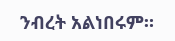ንብረት አልነበሩም።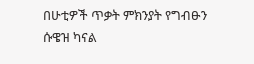በሁቲዎች ጥቃት ምክንያት የግብፁን ሱዌዝ ካናል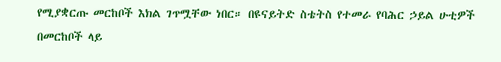የሚያቋርጡ መርከቦች እክል ገጥሟቸው ነበር። በዩናይትድ ስቴትስ የተመራ የባሕር ኃይል ሁቲዎች በመርከቦች ላይ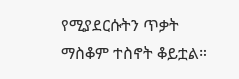የሚያደርሱትን ጥቃት ማስቆም ተስኖት ቆይቷል።